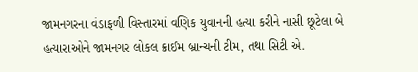જામનગરના વંડાફળી વિસ્તારમાં વણિક યુવાનની હત્યા કરીને નાસી છૂટેલા બે હત્યારાઓને જામનગર લોકલ ક્રાઈમ બ્રાન્ચની ટીમ, તથા સિટી એ.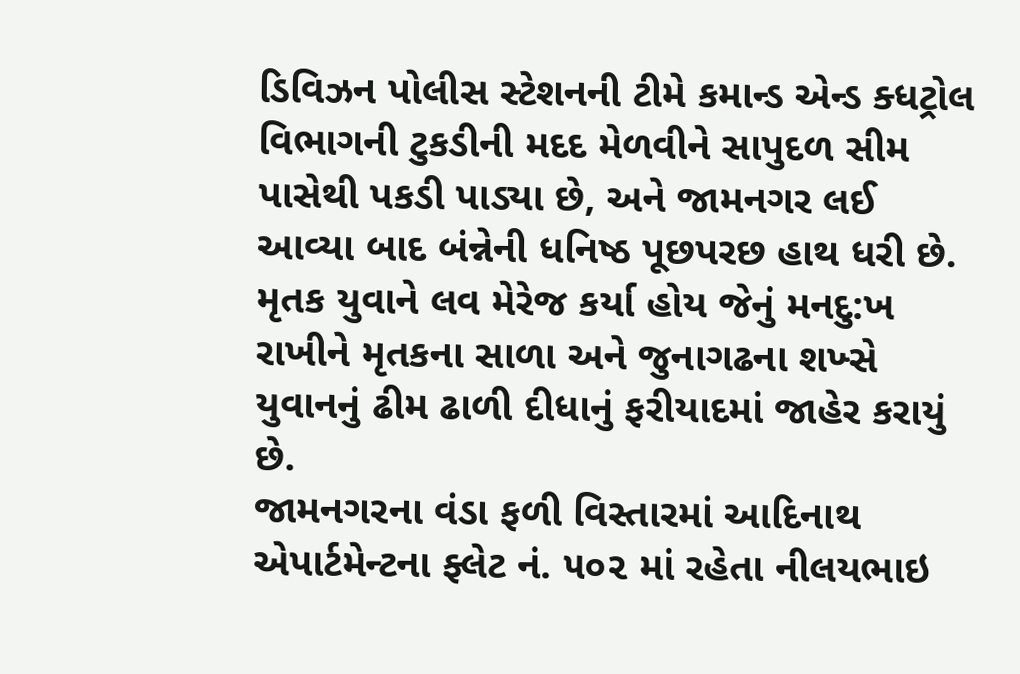ડિવિઝન પોલીસ સ્ટેશનની ટીમે કમાન્ડ એન્ડ ક્ધટ્રોલ વિભાગની ટુકડીની મદદ મેળવીને સાપુદળ સીમ પાસેથી પકડી પાડ્યા છે, અને જામનગર લઈ આવ્યા બાદ બંન્નેની ધનિષ્ઠ પૂછપરછ હાથ ધરી છે. મૃતક યુવાને લવ મેરેજ કર્યા હોય જેનું મનદુ:ખ રાખીને મૃતકના સાળા અને જુનાગઢના શખ્સે યુવાનનું ઢીમ ઢાળી દીધાનું ફરીયાદમાં જાહેર કરાયું છે.
જામનગરના વંડા ફળી વિસ્તારમાં આદિનાથ એપાર્ટમેન્ટના ફ્લેટ નં. ૫૦૨ માં રહેતા નીલયભાઇ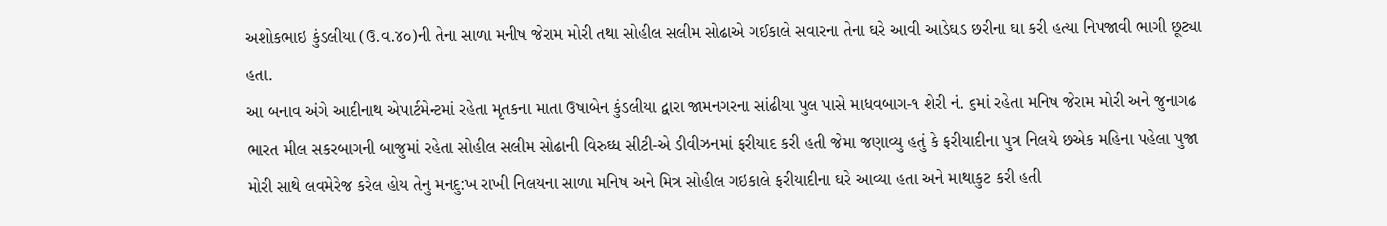અશોકભાઇ કુંડલીયા (ઉ.વ.૪૦)ની તેના સાળા મનીષ જેરામ મોરી તથા સોહીલ સલીમ સોઢાએ ગઈકાલે સવારના તેના ઘરે આવી આડેઘડ છરીના ઘા કરી હત્યા નિપજાવી ભાગી છૂટ્યા હતા.
આ બનાવ અંગે આદીનાથ એપાર્ટમેન્ટમાં રહેતા મૃતકના માતા ઉષાબેન કુંડલીયા દ્વારા જામનગરના સાંઢીયા પુલ પાસે માધવબાગ-૧ શેરી નં. ૬માં રહેતા મનિષ જેરામ મોરી અને જુનાગઢ ભારત મીલ સકરબાગની બાજુમાં રહેતા સોહીલ સલીમ સોઢાની વિરુઘ્ધ સીટી-એ ડીવીઝનમાં ફરીયાદ કરી હતી જેમા જણાવ્યુ હતું કે ફરીયાદીના પુત્ર નિલયે છએક મહિના પહેલા પુજા મોરી સાથે લવમેરેજ કરેલ હોય તેનુ મનદુ:ખ રાખી નિલયના સાળા મનિષ અને મિત્ર સોહીલ ગઇકાલે ફરીયાદીના ઘરે આવ્યા હતા અને માથાકુટ કરી હતી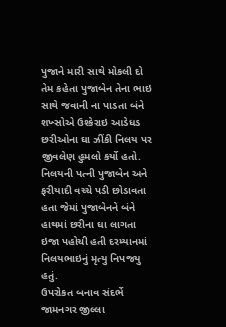પુજાને મારી સાથે મોકલી દો તેમ કહેતા પુજાબેન તેના ભાઇ સાથે જવાની ના પાડતા બંને શખ્સોએ ઉશ્કેરાઇ આડેધડ છરીઓના ઘા ઝીંકી નિલય પર જીવલેણ હુમલો કર્યો હતો. નિલયની પત્ની પુજાબેન અને ફરીયાદી વચ્ચે પડી છોડાવતા હતા જેમાં પુજાબેનને બંને હાથમાં છરીના ઘા લાગતા ઇજા પહોચી હતી દરમ્યાનમાં નિલયભાઇનું મૃત્યુ નિપજયુ હતું.
ઉપરોકત બનાવ સંદર્ભે જામનગર જીલ્લા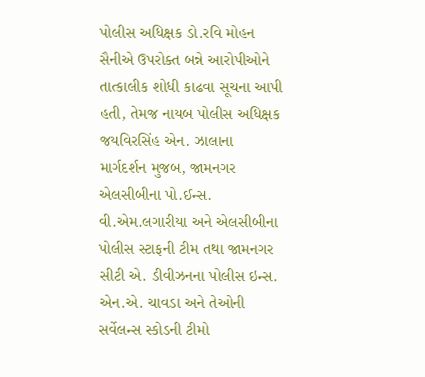પોલીસ અધિક્ષક ડો.રવિ મોહન સૈનીએ ઉપરોક્ત બન્ને આરોપીઓને તાત્કાલીક શોધી કાઢવા સૂચના આપી હતી, તેમજ નાયબ પોલીસ અધિક્ષક જયવિરસિંહ એન. ઝાલાના માર્ગદર્શન મુજબ, જામનગર એલસીબીના પો.ઈન્સ. વી.એમ.લગારીયા અને એલસીબીના પોલીસ સ્ટાફની ટીમ તથા જામનગર સીટી એ. ડીવીઝનના પોલીસ ઇન્સ. એન.એ. ચાવડા અને તેઓની સર્વેલન્સ સ્કોડની ટીમો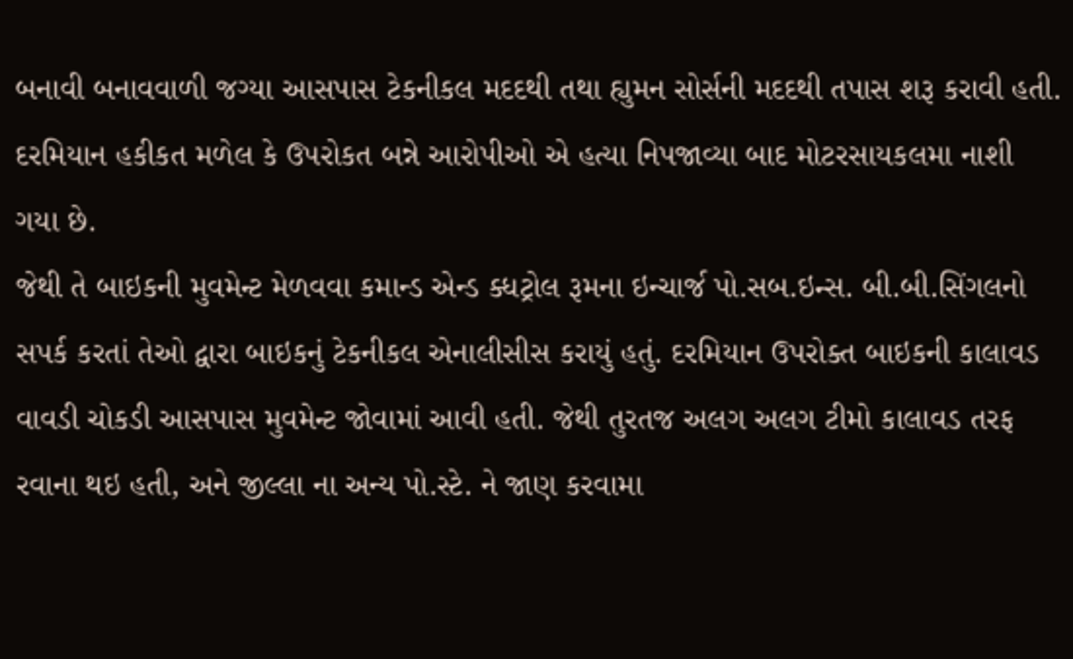બનાવી બનાવવાળી જગ્યા આસપાસ ટેકનીકલ મદદથી તથા હ્યુમન સોર્સની મદદથી તપાસ શરૂ કરાવી હતી. દરમિયાન હકીકત મળેલ કે ઉપરોકત બન્ને આરોપીઓ એ હત્યા નિપજાવ્યા બાદ મોટરસાયકલમા નાશી ગયા છે.
જેથી તે બાઇકની મુવમેન્ટ મેળવવા કમાન્ડ એન્ડ ક્ધટ્રોલ રૂમના ઇન્ચાર્જ પો.સબ.ઇન્સ. બી.બી.સિંગલનો સપર્ક કરતાં તેઓ દ્વારા બાઇકનું ટેકનીકલ એનાલીસીસ કરાયું હતું. દરમિયાન ઉપરોક્ત બાઇકની કાલાવડ વાવડી ચોકડી આસપાસ મુવમેન્ટ જોવામાં આવી હતી. જેથી તુરતજ અલગ અલગ ટીમો કાલાવડ તરફ રવાના થઇ હતી, અને જીલ્લા ના અન્ય પો.સ્ટે. ને જાણ કરવામા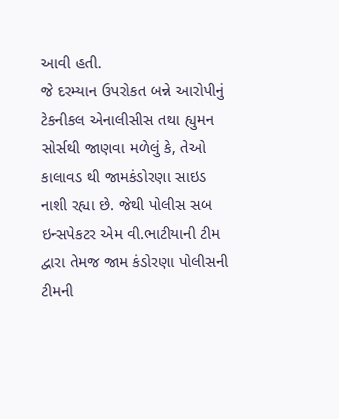આવી હતી.
જે દરમ્યાન ઉપરોકત બન્ને આરોપીનું ટેકનીકલ એનાલીસીસ તથા હ્યુમન સોર્સથી જાણવા મળેલું કે, તેઓ કાલાવડ થી જામકંડોરણા સાઇડ નાશી રહ્યા છે. જેથી પોલીસ સબ ઇન્સપેકટર એમ વી.ભાટીયાની ટીમ દ્વારા તેમજ જામ કંડોરણા પોલીસની ટીમની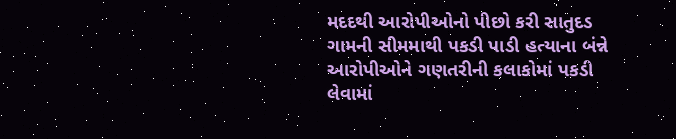મદદથી આરોપીઓનો પીછો કરી સાતુદડ ગામની સીમમાથી પકડી પાડી હત્યાના બંન્ને આરોપીઓને ગણતરીની કલાકોમાં પકડી લેવામાં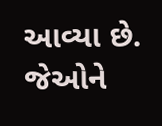આવ્યા છે. જેઓને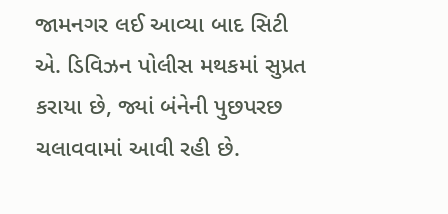જામનગર લઈ આવ્યા બાદ સિટી એ. ડિવિઝન પોલીસ મથકમાં સુપ્રત કરાયા છે, જ્યાં બંનેની પુછપરછ ચલાવવામાં આવી રહી છે.